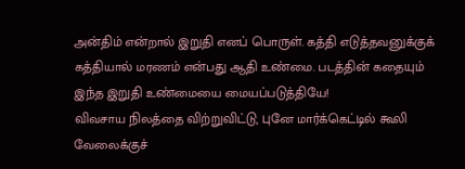அன்திம் என்றால் இறுதி எனப் பொருள். கத்தி எடுத்தவனுக்குக் கத்தியால் மரணம் என்பது ஆதி உண்மை. படத்தின் கதையும் இந்த இறுதி உண்மையை மையப்படுத்தியே!
விவசாய நிலத்தை விற்றுவிட்டு, புனே மார்க்கெட்டில் கூலி வேலைக்குச்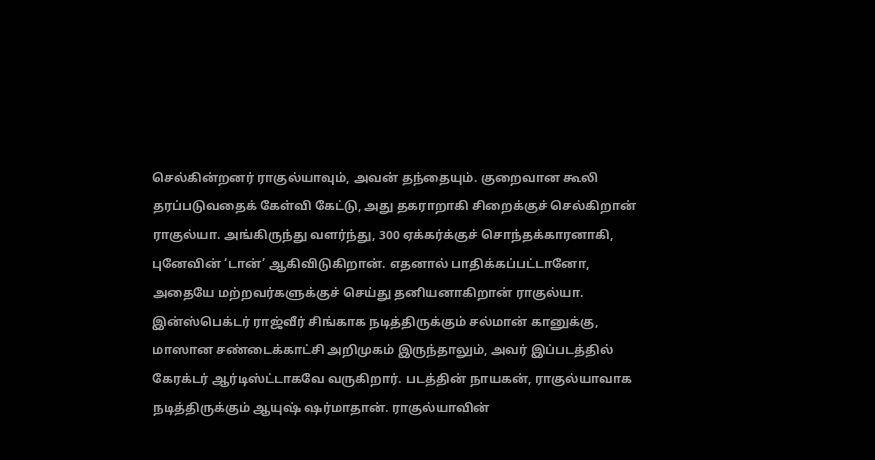செல்கின்றனர் ராகுல்யாவும், அவன் தந்தையும். குறைவான கூலி தரப்படுவதைக் கேள்வி கேட்டு, அது தகராறாகி சிறைக்குச் செல்கிறான் ராகுல்யா. அங்கிருந்து வளர்ந்து, 300 ஏக்கர்க்குச் சொந்தக்காரனாகி, புனேவின் ‘டான்’ ஆகிவிடுகிறான். எதனால் பாதிக்கப்பட்டானோ, அதையே மற்றவர்களுக்குச் செய்து தனியனாகிறான் ராகுல்யா.
இன்ஸ்பெக்டர் ராஜ்வீர் சிங்காக நடித்திருக்கும் சல்மான் கானுக்கு, மாஸான சண்டைக்காட்சி அறிமுகம் இருந்தாலும், அவர் இப்படத்தில் கேரக்டர் ஆர்டிஸ்ட்டாகவே வருகிறார். படத்தின் நாயகன், ராகுல்யாவாக நடித்திருக்கும் ஆயுஷ் ஷர்மாதான். ராகுல்யாவின்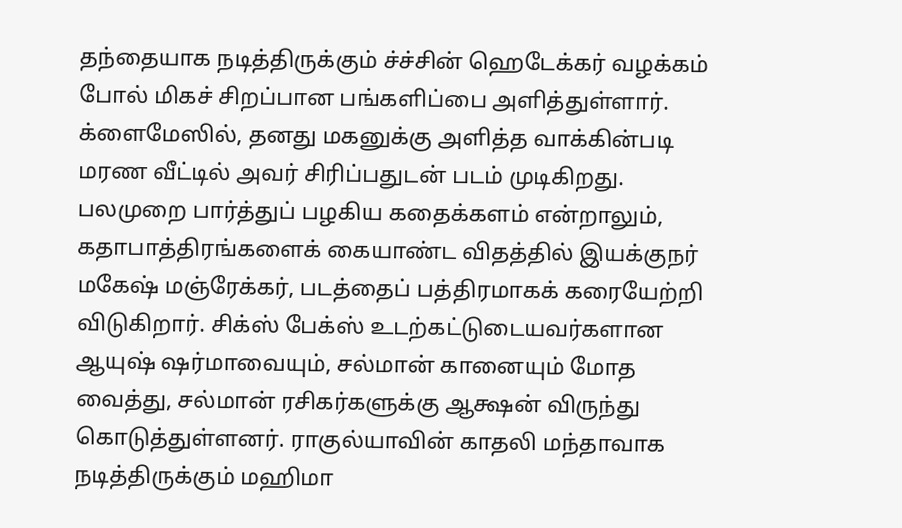தந்தையாக நடித்திருக்கும் ச்ச்சின் ஹெடேக்கர் வழக்கம் போல் மிகச் சிறப்பான பங்களிப்பை அளித்துள்ளார். க்ளைமேஸில், தனது மகனுக்கு அளித்த வாக்கின்படி மரண வீட்டில் அவர் சிரிப்பதுடன் படம் முடிகிறது.
பலமுறை பார்த்துப் பழகிய கதைக்களம் என்றாலும், கதாபாத்திரங்களைக் கையாண்ட விதத்தில் இயக்குநர் மகேஷ் மஞ்ரேக்கர், படத்தைப் பத்திரமாகக் கரையேற்றி விடுகிறார். சிக்ஸ் பேக்ஸ் உடற்கட்டுடையவர்களான ஆயுஷ் ஷர்மாவையும், சல்மான் கானையும் மோத வைத்து, சல்மான் ரசிகர்களுக்கு ஆக்ஷன் விருந்து கொடுத்துள்ளனர். ராகுல்யாவின் காதலி மந்தாவாக நடித்திருக்கும் மஹிமா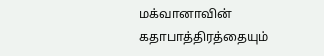மக்வானாவின் கதாபாத்திரத்தையும்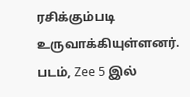ரசிக்கும்படி உருவாக்கியுள்ளனர்.
படம், Zee 5 இல்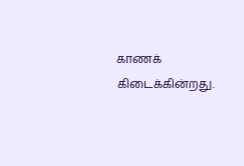காணக் கிடைக்கின்றது.